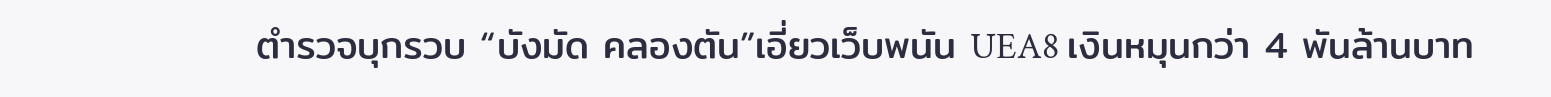ตำรวจบุกรวบ “บังมัด คลองตัน”เอี่ยวเว็บพนัน UEA8 เงินหมุนกว่า 4 พันล้านบาท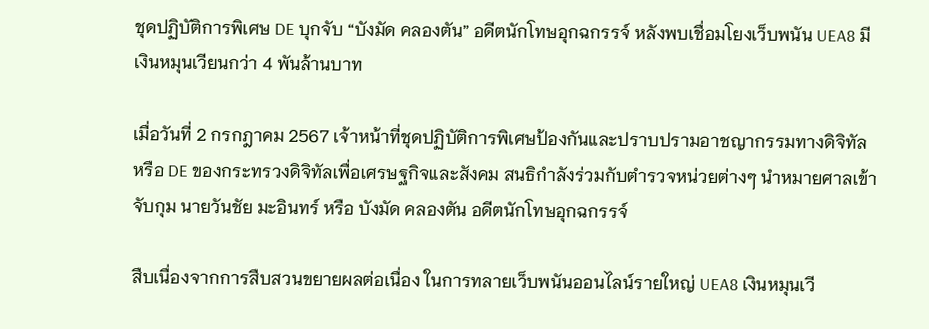ชุดปฏิบัติการพิเศษ DE บุกจับ “บังมัด คลองตัน” อดีตนักโทษอุกฉกรรจ์ หลังพบเชื่อมโยงเว็บพนัน UEA8 มีเงินหมุนเวียนกว่า 4 พันล้านบาท

เมื่อวันที่ 2 กรกฎาคม 2567 เจ้าหน้าที่ชุดปฏิบัติการพิเศษป้องกันและปราบปรามอาชญากรรมทางดิจิทัล หรือ DE ของกระทรวงดิจิทัลเพื่อเศรษฐกิจและสังคม สนธิกำลังร่วมกับตำรวจหน่วยต่างๆ นำหมายศาลเข้าจับกุม นายวันชัย มะอินทร์ หรือ บังมัด คลองตัน อดีตนักโทษอุกฉกรรจ์

สืบเนื่องจากการสืบสวนขยายผลต่อเนื่อง ในการทลายเว็บพนันออนไลน์รายใหญ่ UEA8 เงินหมุนเวี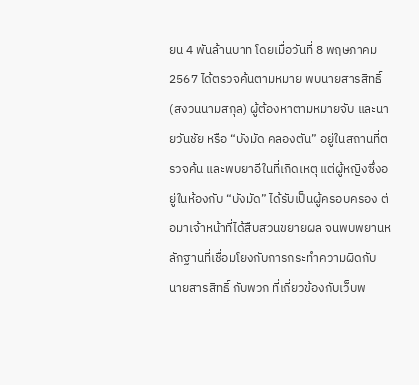ยน 4 พันล้านบาท โดยเมื่อวันที่ 8 พฤษภาคม 2567 ได้ตรวจค้นตามหมาย พบนายสารสิทธิ์ (สงวนนามสกุล) ผู้ต้องหาตามหมายจับ และนายวันชัย หรือ “บังมัด คลองตัน” อยู่ในสถานที่ตรวจค้น และพบยาอีในที่เกิดเหตุ แต่ผู้หญิงซึ่งอยู่ในห้องกับ “บังมัด” ได้รับเป็นผู้ครอบครอง ต่อมาเจ้าหน้าที่ได้สืบสวนขยายผล จนพบพยานหลักฐานที่เชื่อมโยงกับการกระทำความผิดกับ นายสารสิทธิ์ กับพวก ที่เกี่ยวข้องกับเว็บพ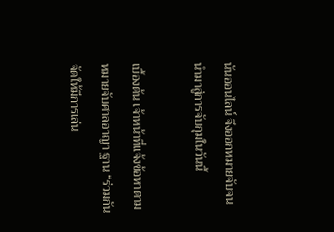นันออนไลน์ จึงออกหมายจับจนนำมาสู่การจับกุมในวันนี้

เบื้องต้น เจ้าหน้าที่แจ้งข้อหาตามหมายจับศาลอาญา ฐาน “ร่วมกันจัดให้มีการเล่น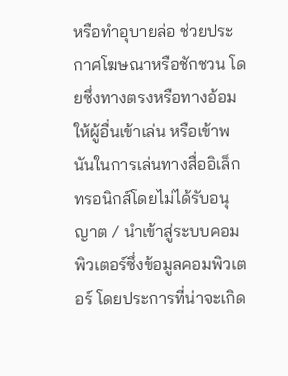หรือทำอุบายล่อ ช่วยประกาศโฆษณาหรือชักชวน โดยซึ่งทางตรงหรือทางอ้อมให้ผู้อื่นเข้าเล่น หรือเข้าพนันในการเล่นทางสื่ออิเล็กทรอนิกส์โดยไม่ได้รับอนุญาต / นำเข้าสู่ระบบคอมพิวเตอร์ซึ่งข้อมูลคอมพิวเตอร์ โดยประการที่น่าจะเกิด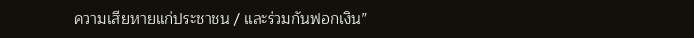ความเสียหายแก่ประชาชน / และร่วมกันฟอกเงิน”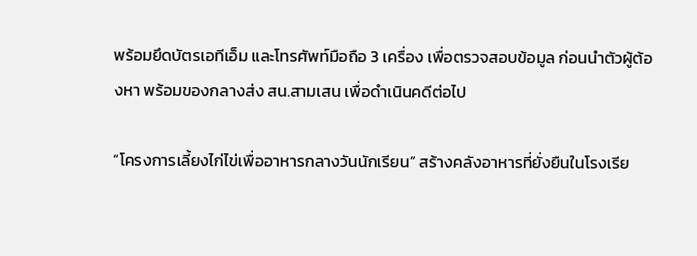พร้อมยึดบัตรเอทีเอ็ม และโทรศัพท์มือถือ 3 เครื่อง เพื่อตรวจสอบข้อมูล ก่อนนำตัวผู้ต้องหา พร้อมของกลางส่ง สน.สามเสน เพื่อดำเนินคดีต่อไป

“โครงการเลี้ยงไก่ไข่เพื่ออาหารกลางวันนักเรียน” สร้างคลังอาหารที่ยั่งยืนในโรงเรีย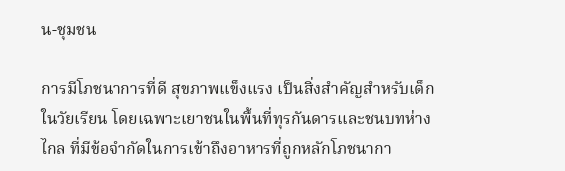น-ชุมชน

การมีโภชนาการที่ดี สุขภาพแข็งแรง เป็นสิ่งสำคัญสำหรับเด็กในวัยเรียน โดยเฉพาะเยาชนในพื้นที่ทุรกันดารและชนบทห่างไกล ที่มีข้อจำกัดในการเข้าถึงอาหารที่ถูกหลักโภชนากา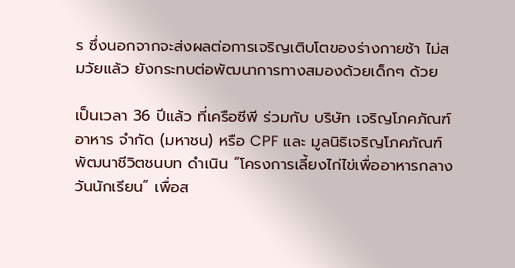ร ซึ่งนอกจากจะส่งผลต่อการเจริญเติบโตของร่างกายช้า ไม่สมวัยแล้ว ยังกระทบต่อพัฒนาการทางสมองด้วยเด็กๆ ด้วย

เป็นเวลา 36 ปีแล้ว ที่เครือซีพี ร่วมกับ บริษัท เจริญโภคภัณฑ์อาหาร จำกัด (มหาชน) หรือ CPF และ มูลนิธิเจริญโภคภัณฑ์พัฒนาชีวิตชนบท ดำเนิน “โครงการเลี้ยงไก่ไข่เพื่ออาหารกลางวันนักเรียน” เพื่อส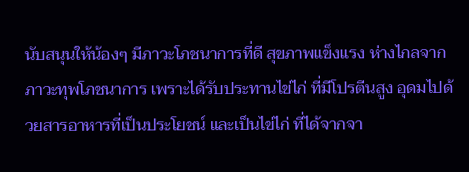นับสนุนให้น้องๆ มีภาวะโภชนาการที่ดี สุขภาพแข็งแรง ห่างไกลจากภาวะทุพโภชนาการ เพราะได้รับประทานไข่ไก่ ที่มีโปรตีนสูง อุดมไปด้วยสารอาหารที่เป็นประโยชน์ และเป็นไข่ไก่ ที่ได้จากจา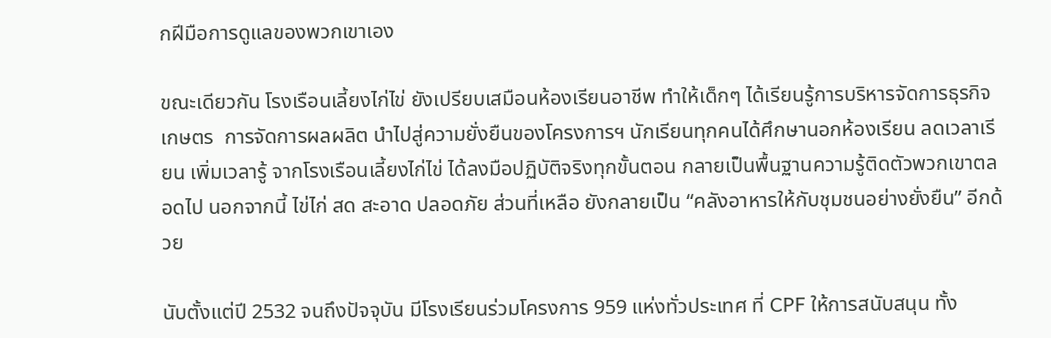กฝีมือการดูแลของพวกเขาเอง

ขณะเดียวกัน โรงเรือนเลี้ยงไก่ไข่ ยังเปรียบเสมือนห้องเรียนอาชีพ ทำให้เด็กๆ ได้เรียนรู้การบริหารจัดการธุรกิจเกษตร  การจัดการผลผลิต นำไปสู่ความยั่งยืนของโครงการฯ นักเรียนทุกคนได้ศึกษานอกห้องเรียน ลดเวลาเรียน เพิ่มเวลารู้ จากโรงเรือนเลี้ยงไก่ไข่ ได้ลงมือปฏิบัติจริงทุกขั้นตอน กลายเป็นพื้นฐานความรู้ติดตัวพวกเขาตลอดไป นอกจากนี้ ไข่ไก่ สด สะอาด ปลอดภัย ส่วนที่เหลือ ยังกลายเป็น “คลังอาหารให้กับชุมชนอย่างยั่งยืน” อีกด้วย

นับตั้งแต่ปี 2532 จนถึงปัจจุบัน มีโรงเรียนร่วมโครงการ 959 แห่งทั่วประเทศ ที่ CPF ให้การสนับสนุน ทั้ง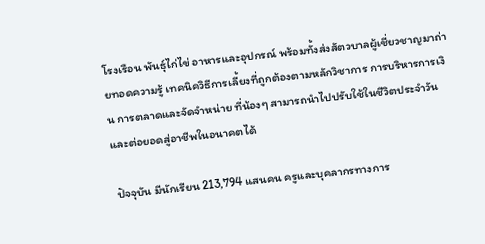โรงเรือน พันธุ์ไก่ไข่ อาหารและอุปกรณ์ พร้อมทั้งส่งสัตวบาลผู้เชี่ยวชาญมาถ่ายทอดความรู้ เทคนิควิธีการเลี้ยงที่ถูกต้องตามหลักวิชาการ การบริหารการเงิน การตลาดและจัดจำหน่าย ที่น้องๆ สามารถนำไปปรับใช้ในชีวิตประจำวันและต่อยอดสู่อาชีพในอนาคตได้

 ปัจจุบัน มีนักเรียน 213,794 แสนคน ครูและบุคลากรทางการ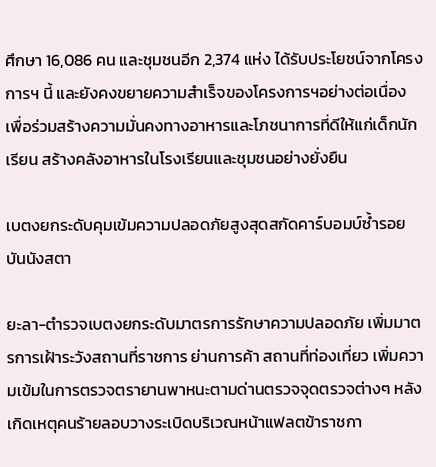ศึกษา 16,086 คน และชุมชนอีก 2,374 แห่ง ได้รับประโยชน์จากโครงการฯ นี้ และยังคงขยายความสำเร็จของโครงการฯอย่างต่อเนื่อง เพื่อร่วมสร้างความมั่นคงทางอาหารและโภชนาการที่ดีให้แก่เด็กนักเรียน สร้างคลังอาหารในโรงเรียนและชุมชนอย่างยั่งยืน

เบตงยกระดับคุมเข้มความปลอดภัยสูงสุดสกัดคาร์บอมบ์ซ้ำรอยบันนังสตา

ยะลา-ตำรวจเบตงยกระดับมาตรการรักษาความปลอดภัย เพิ่มมาตรการเฝ้าระวังสถานที่ราชการ ย่านการค้า สถานที่ท่องเที่ยว เพิ่มความเข้มในการตรวจตรายานพาหนะตามด่านตรวจจุดตรวจต่างๆ หลังเกิดเหตุคนร้ายลอบวางระเบิดบริเวณหน้าแฟลตข้าราชกา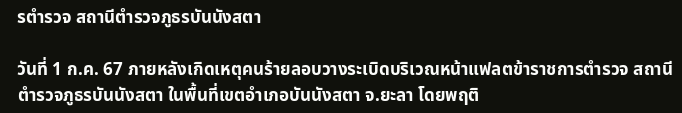รตำรวจ สถานีตำรวจภูธรบันนังสตา

วันที่ 1 ก.ค. 67 ภายหลังเกิดเหตุคนร้ายลอบวางระเบิดบริเวณหน้าแฟลตข้าราชการตำรวจ สถานีตำรวจภูธรบันนังสตา ในพื้นที่เขตอำเภอบันนังสตา จ.ยะลา โดยพฤติ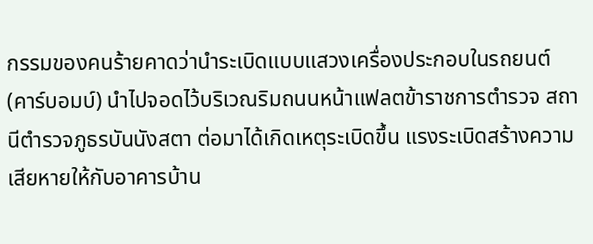กรรมของคนร้ายคาดว่านำระเบิดแบบแสวงเครื่องประกอบในรถยนต์ (คาร์บอมบ์) นำไปจอดไว้บริเวณริมถนนหน้าแฟลตข้าราชการตำรวจ สถานีตำรวจภูธรบันนังสตา ต่อมาได้เกิดเหตุระเบิดขึ้น แรงระเบิดสร้างความเสียหายให้กับอาคารบ้าน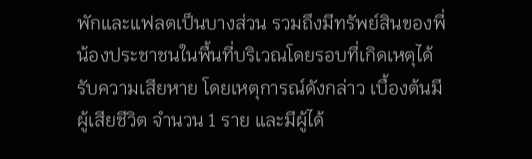พักและแฟลตเป็นบางส่วน รวมถึงมีทรัพย์สินของพี่น้องประชาชนในพื้นที่บริเวณโดยรอบที่เกิดเหตุได้รับความเสียหาย โดยเหตุการณ์ดังกล่าว เบื้องต้นมีผู้เสียชีวิต จำนวน 1 ราย และมีผู้ได้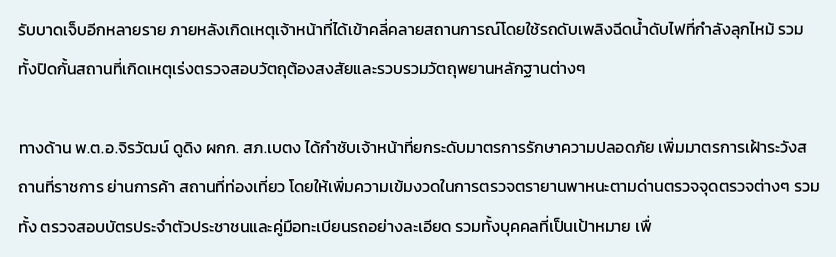รับบาดเจ็บอีกหลายราย ภายหลังเกิดเหตุเจ้าหน้าที่ได้เข้าคลี่คลายสถานการณ์โดยใช้รถดับเพลิงฉีดน้ำดับไฟที่กำลังลุกไหม้ รวมทั้งปิดกั้นสถานที่เกิดเหตุเร่งตรวจสอบวัตถุต้องสงสัยและรวบรวมวัตถุพยานหลักฐานต่างๆ

ทางด้าน พ.ต.อ.จิรวัฒน์ ดูดิง ผกก. สภ.เบตง ได้กำชับเจ้าหน้าที่ยกระดับมาตรการรักษาความปลอดภัย เพิ่มมาตรการเฝ้าระวังสถานที่ราชการ ย่านการค้า สถานที่ท่องเที่ยว โดยให้เพิ่มความเข้มงวดในการตรวจตรายานพาหนะตามด่านตรวจจุดตรวจต่างๆ รวมทั้ง ตรวจสอบบัตรประจำตัวประชาชนและคู่มือทะเบียนรถอย่างละเอียด รวมทั้งบุคคลที่เป็นเป้าหมาย เพื่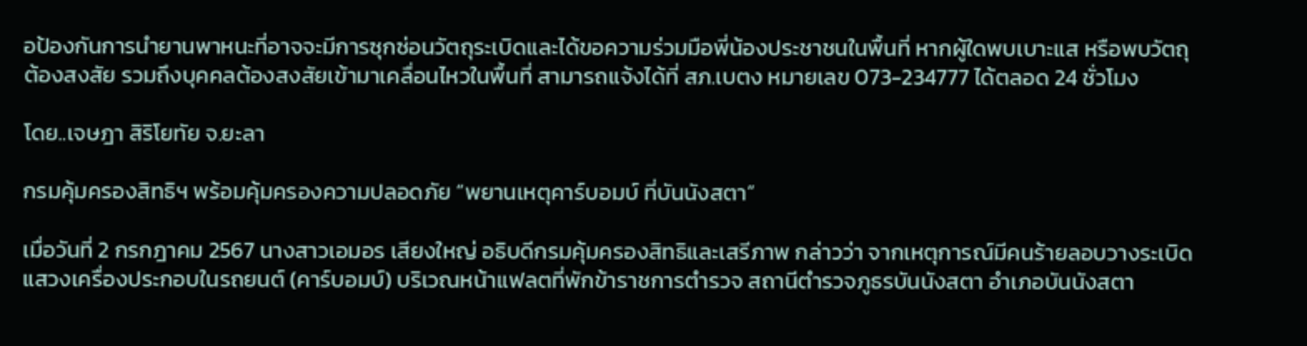อป้องกันการนำยานพาหนะที่อาจจะมีการซุกซ่อนวัตถุระเบิดและได้ขอความร่วมมือพี่น้องประชาชนในพื้นที่ หากผู้ใดพบเบาะแส หรือพบวัตถุต้องสงสัย รวมถึงบุคคลต้องสงสัยเข้ามาเคลื่อนไหวในพื้นที่ สามารถแจ้งได้ที่ สภ.เบตง หมายเลข 073-234777 ได้ตลอด 24 ชั่วโมง

โดย..เจษฎา สิริโยทัย จ.ยะลา

กรมคุ้มครองสิทธิฯ พร้อมคุ้มครองความปลอดภัย “พยานเหตุคาร์บอมบ์ ที่บันนังสตา”

เมื่อวันที่ 2 กรกฎาคม 2567 นางสาวเอมอร เสียงใหญ่ อธิบดีกรมคุ้มครองสิทธิและเสรีภาพ กล่าวว่า จากเหตุการณ์มีคนร้ายลอบวางระเบิดแสวงเครื่องประกอบในรถยนต์ (คาร์บอมบ์) บริเวณหน้าแฟลตที่พักข้าราชการตำรวจ สถานีตำรวจภูธรบันนังสตา อำเภอบันนังสตา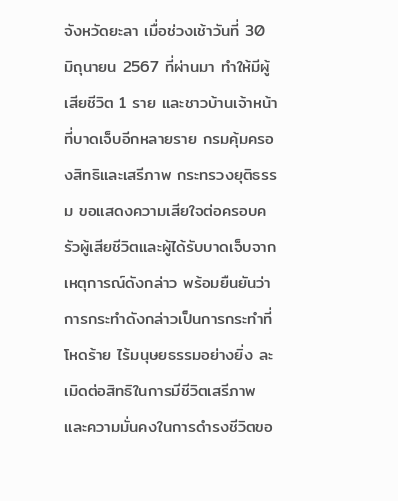จังหวัดยะลา เมื่อช่วงเช้าวันที่ 30 มิถุนายน 2567 ที่ผ่านมา ทำให้มีผู้เสียชีวิต 1 ราย และชาวบ้านเจ้าหน้าที่บาดเจ็บอีกหลายราย กรมคุ้มครองสิทธิและเสรีภาพ กระทรวงยุติธรรม ขอแสดงความเสียใจต่อครอบครัวผู้เสียชีวิตและผู้ได้รับบาดเจ็บจากเหตุการณ์ดังกล่าว พร้อมยืนยันว่าการกระทำดังกล่าวเป็นการกระทำที่โหดร้าย ไร้มนุษยธรรมอย่างยิ่ง ละเมิดต่อสิทธิในการมีชีวิตเสรีภาพ และความมั่นคงในการดำรงชีวิตขอ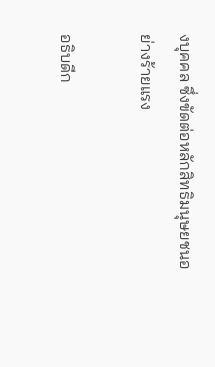งบุคคล ซึ่งขัดต่อหลักสิทธิมนุษยชนอย่างร้ายแรง

อธิบดีก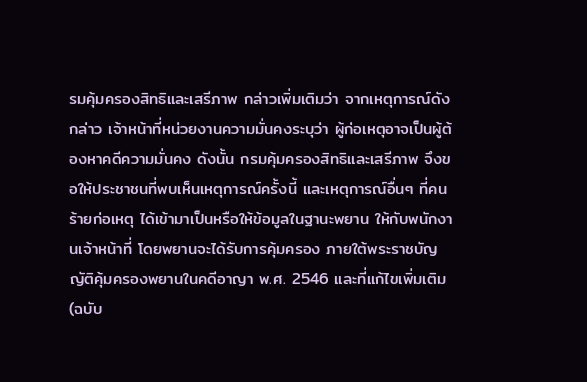รมคุ้มครองสิทธิและเสรีภาพ กล่าวเพิ่มเติมว่า จากเหตุการณ์ดังกล่าว เจ้าหน้าที่หน่วยงานความมั่นคงระบุว่า ผู้ก่อเหตุอาจเป็นผู้ต้องหาคดีความมั่นคง ดังนั้น กรมคุ้มครองสิทธิและเสรีภาพ จึงขอให้ประชาชนที่พบเห็นเหตุการณ์ครั้งนี้ และเหตุการณ์อื่นๆ ที่คนร้ายก่อเหตุ ได้เข้ามาเป็นหรือให้ข้อมูลในฐานะพยาน ให้กับพนักงานเจ้าหน้าที่ โดยพยานจะได้รับการคุ้มครอง ภายใต้พระราชบัญญัติคุ้มครองพยานในคดีอาญา พ.ศ. 2546 และที่แก้ไขเพิ่มเติม (ฉบับ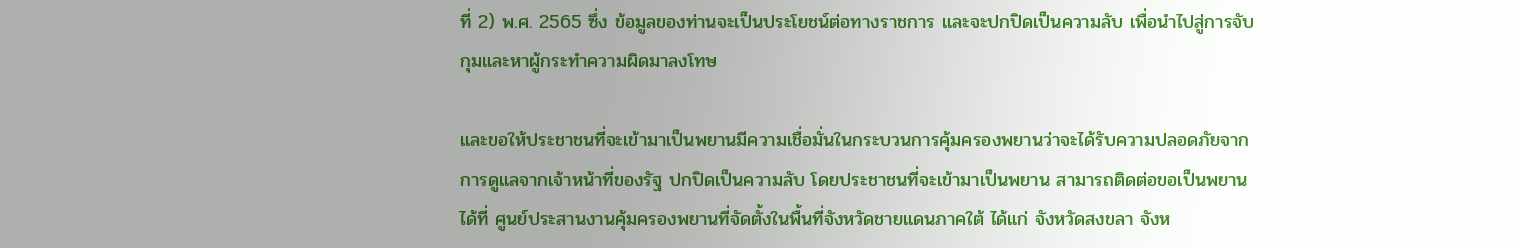ที่ 2) พ.ศ. 2565 ซึ่ง ข้อมูลของท่านจะเป็นประโยชน์ต่อทางราชการ และจะปกปิดเป็นความลับ เพื่อนำไปสู่การจับกุมและหาผู้กระทำความผิดมาลงโทษ

และขอให้ประชาชนที่จะเข้ามาเป็นพยานมีความเชื่อมั่นในกระบวนการคุ้มครองพยานว่าจะได้รับความปลอดภัยจากการดูแลจากเจ้าหน้าที่ของรัฐ ปกปิดเป็นความลับ โดยประชาชนที่จะเข้ามาเป็นพยาน สามารถติดต่อขอเป็นพยานได้ที่ ศูนย์ประสานงานคุ้มครองพยานที่จัดตั้งในพื้นที่จังหวัดชายแดนภาคใต้ ได้แก่ จังหวัดสงขลา จังห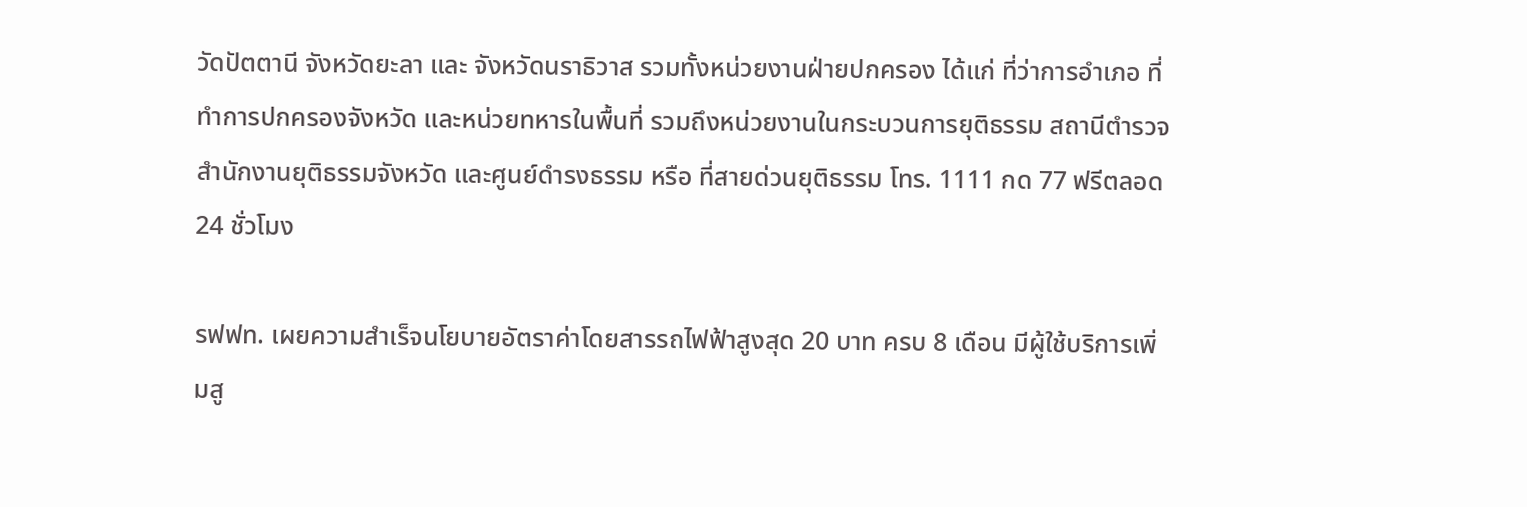วัดปัตตานี จังหวัดยะลา และ จังหวัดนราธิวาส รวมทั้งหน่วยงานฝ่ายปกครอง ได้แก่ ที่ว่าการอำเภอ ที่ทำการปกครองจังหวัด และหน่วยทหารในพื้นที่ รวมถึงหน่วยงานในกระบวนการยุติธรรม สถานีตำรวจ สำนักงานยุติธรรมจังหวัด และศูนย์ดำรงธรรม หรือ ที่สายด่วนยุติธรรม โทร. 1111 กด 77 ฟรีตลอด 24 ชั่วโมง

รฟฟท. เผยความสำเร็จนโยบายอัตราค่าโดยสารรถไฟฟ้าสูงสุด 20 บาท ครบ 8 เดือน มีผู้ใช้บริการเพิ่มสู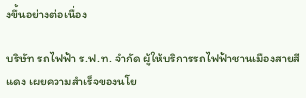งขึ้นอย่างต่อเนื่อง

บริษัท รถไฟฟ้า ร.ฟ.ท. จำกัด ผู้ให้บริการรถไฟฟ้าชานเมืองสายสีแดง เผยความสำเร็จของนโย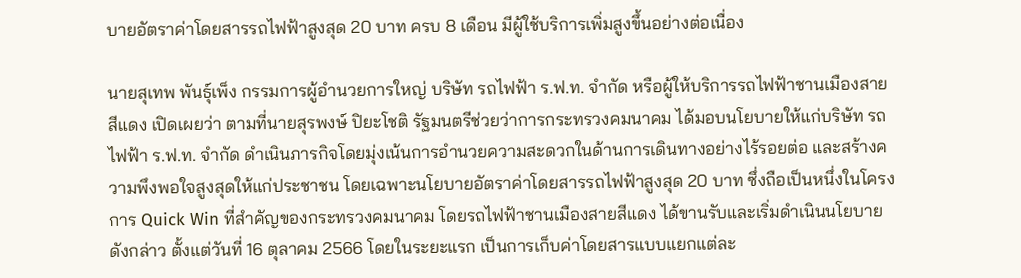บายอัตราค่าโดยสารรถไฟฟ้าสูงสุด 20 บาท ครบ 8 เดือน มีผู้ใช้บริการเพิ่มสูงขึ้นอย่างต่อเนื่อง

นายสุเทพ พันธุ์เพ็ง กรรมการผู้อำนวยการใหญ่ บริษัท รถไฟฟ้า ร.ฟ.ท. จำกัด หรือผู้ให้บริการรถไฟฟ้าชานเมืองสาย สีแดง เปิดเผยว่า ตามที่นายสุรพงษ์ ปิยะโชติ รัฐมนตรีช่วยว่าการกระทรวงคมนาคม ได้มอบนโยบายให้แก่บริษัท รถไฟฟ้า ร.ฟ.ท. จำกัด ดำเนินภารกิจโดยมุ่งเน้นการอำนวยความสะดวกในด้านการเดินทางอย่างไร้รอยต่อ และสร้างความพึงพอใจสูงสุดให้แก่ประชาชน โดยเฉพาะนโยบายอัตราค่าโดยสารรถไฟฟ้าสูงสุด 20 บาท ซึ่งถือเป็นหนึ่งในโครงการ Quick Win ที่สำคัญของกระทรวงคมนาคม โดยรถไฟฟ้าชานเมืองสายสีแดง ได้ขานรับและเริ่มดำเนินนโยบายดังกล่าว ตั้งแต่วันที่ 16 ตุลาคม 2566 โดยในระยะแรก เป็นการเก็บค่าโดยสารแบบแยกแต่ละ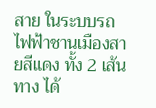สาย ในระบบรถไฟฟ้าชานเมืองสายสีแดง ทั้ง 2 เส้นทาง ได้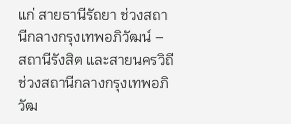แก่ สายธานีรัถยา ช่วงสถานีกลางกรุงเทพอภิวัฒน์ – สถานีรังสิต และสายนครวิถี ช่วงสถานีกลางกรุงเทพอภิวัฒ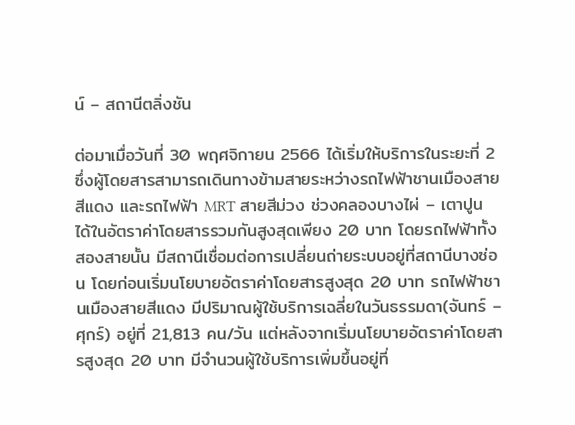น์ – สถานีตลิ่งชัน

ต่อมาเมื่อวันที่ 30 พฤศจิกายน 2566 ได้เริ่มให้บริการในระยะที่ 2 ซึ่งผู้โดยสารสามารถเดินทางข้ามสายระหว่างรถไฟฟ้าชานเมืองสายสีแดง และรถไฟฟ้า MRT สายสีม่วง ช่วงคลองบางไผ่ – เตาปูน ได้ในอัตราค่าโดยสารรวมกันสูงสุดเพียง 20 บาท โดยรถไฟฟ้าทั้งสองสายนั้น มีสถานีเชื่อมต่อการเปลี่ยนถ่ายระบบอยู่ที่สถานีบางซ่อน โดยก่อนเริ่มนโยบายอัตราค่าโดยสารสูงสุด 20 บาท รถไฟฟ้าชานเมืองสายสีแดง มีปริมาณผู้ใช้บริการเฉลี่ยในวันธรรมดา(จันทร์ – ศุกร์) อยู่ที่ 21,813 คน/วัน แต่หลังจากเริ่มนโยบายอัตราค่าโดยสารสูงสุด 20 บาท มีจำนวนผู้ใช้บริการเพิ่มขึ้นอยู่ที่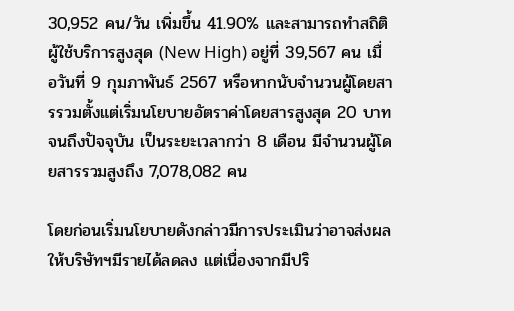30,952 คน/วัน เพิ่มขึ้น 41.90% และสามารถทำสถิติผู้ใช้บริการสูงสุด (New High) อยู่ที่ 39,567 คน เมื่อวันที่ 9 กุมภาพันธ์ 2567 หรือหากนับจำนวนผู้โดยสารรวมตั้งแต่เริ่มนโยบายอัตราค่าโดยสารสูงสุด 20 บาท จนถึงปัจจุบัน เป็นระยะเวลากว่า 8 เดือน มีจำนวนผู้โดยสารรวมสูงถึง 7,078,082 คน

โดยก่อนเริ่มนโยบายดังกล่าวมีการประเมินว่าอาจส่งผลให้บริษัทฯมีรายได้ลดลง แต่เนื่องจากมีปริ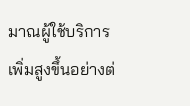มาณผู้ใช้บริการเพิ่มสูงขึ้นอย่างต่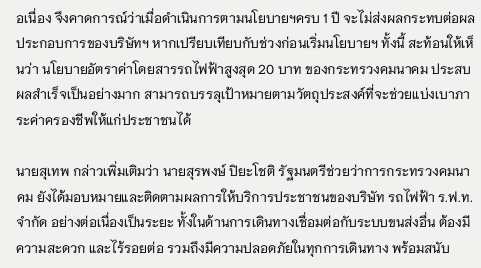อเนื่อง จึงคาดการณ์ว่าเมื่อดำเนินการตามนโยบายฯครบ 1 ปี จะไม่ส่งผลกระทบต่อผลประกอบการของบริษัทฯ หากเปรียบเทียบกับช่วงก่อนเริ่มนโยบายฯ ทั้งนี้ สะท้อนให้เห็นว่า นโยบายอัตราค่าโดยสารรถไฟฟ้าสูงสุด 20 บาท ของกระทรวงคมนาคม ประสบผลสำเร็จเป็นอย่างมาก สามารถบรรลุเป้าหมายตามวัตถุประสงค์ที่จะช่วยแบ่งเบาภาระค่าครองชีพให้แก่ประชาชนได้

นายสุเทพ กล่าวเพิ่มเติมว่า นายสุรพงษ์ ปิยะโชติ รัฐมนตรีช่วยว่าการกระทรวงคมนาคม ยังได้มอบหมายและติดตามผลการให้บริการประชาชนของบริษัท รถไฟฟ้า ร.ฟ.ท. จำกัด อย่างต่อเนื่องเป็นระยะ ทั้งในด้านการเดินทางเชื่อมต่อกับระบบขนส่งอื่น ต้องมีความสะดวก และไร้รอยต่อ รวมถึงมีความปลอดภัยในทุกการเดินทาง พร้อมสนับ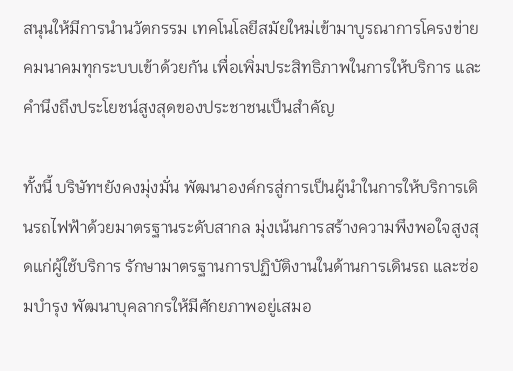สนุนให้มีการนำนวัตกรรม เทคโนโลยีสมัยใหม่เข้ามาบูรณาการโครงข่ายคมนาคมทุกระบบเข้าด้วยกัน เพื่อเพิ่มประสิทธิภาพในการให้บริการ และคำนึงถึงประโยชน์สูงสุดของประชาชนเป็นสำคัญ

ทั้งนี้ บริษัทฯยังคงมุ่งมั่น พัฒนาองค์กรสู่การเป็นผู้นำในการให้บริการเดินรถไฟฟ้าด้วยมาตรฐานระดับสากล มุ่งเน้นการสร้างความพึงพอใจสูงสุดแก่ผู้ใช้บริการ รักษามาตรฐานการปฏิบัติงานในด้านการเดินรถ และซ่อมบำรุง พัฒนาบุคลากรให้มีศักยภาพอยู่เสมอ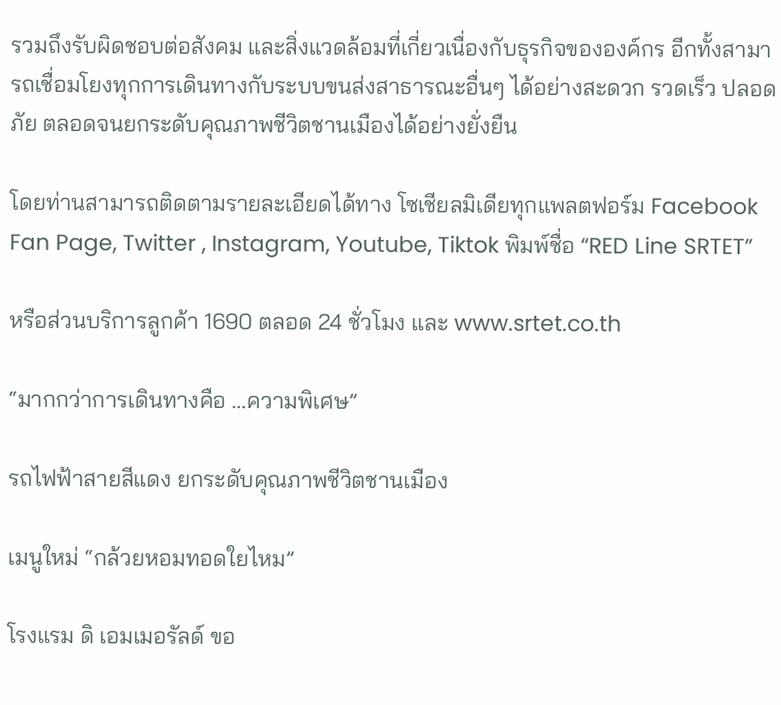รวมถึงรับผิดชอบต่อสังคม และสิ่งแวดล้อมที่เกี่ยวเนื่องกับธุรกิจขององค์กร อีกทั้งสามารถเชื่อมโยงทุกการเดินทางกับระบบขนส่งสาธารณะอื่นๆ ได้อย่างสะดวก รวดเร็ว ปลอดภัย ตลอดจนยกระดับคุณภาพชีวิตชานเมืองได้อย่างยั่งยืน

โดยท่านสามารถติดตามรายละเอียดได้ทาง โซเชียลมิเดียทุกแพลตฟอร์ม Facebook Fan Page, Twitter , Instagram, Youtube, Tiktok พิมพ์ชื่อ “RED Line SRTET”

หรือส่วนบริการลูกค้า 1690 ตลอด 24 ชั่วโมง และ www.srtet.co.th

“มากกว่าการเดินทางคือ …ความพิเศษ”

รถไฟฟ้าสายสีแดง ยกระดับคุณภาพชีวิตชานเมือง

เมนูใหม่ “กล้วยหอมทอดใยไหม”

โรงแรม ดิ เอมเมอรัลด์ ขอ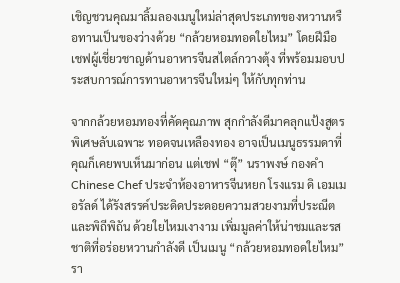เชิญชวนคุณมาลิ้มลองเมนูใหม่ล่าสุดประเภทของหวานหรือทานเป็นของว่างด้วย “กล้วยหอมทอดใยไหม” โดยฝีมือเชฟผู้เชี่ยวชาญด้านอาหารจีนสไตล์กวางตุ้ง ที่พร้อมมอบประสบการณ์การทานอาหารจีนใหม่ๆ ให้กับทุกท่าน

จากกล้วยหอมทองที่คัดคุณภาพ สุกกำลังดีมาคลุกแป้งสูตรพิเศษลับเฉพาะ ทอดจนเหลืองทอง อาจเป็นเมนูธรรมดาที่คุณก็เคยพบเห็นมาก่อน แต่เชฟ “ตุ๊” นราพงษ์ กองคำ Chinese Chef ประจำห้องอาหารจีนหยก โรงแรม ดิ เอมเมอรัลด์ ได้รังสรรค์ประดิดประดอยความสวยงามที่ประณีตและพิถีพิถัน ด้วยใยไหมเงางาม เพิ่มมูลค่าให้น่าชมและรสชาติที่อร่อยหวานกำลังดี เป็นเมนู “กล้วยหอมทอดใยไหม” รา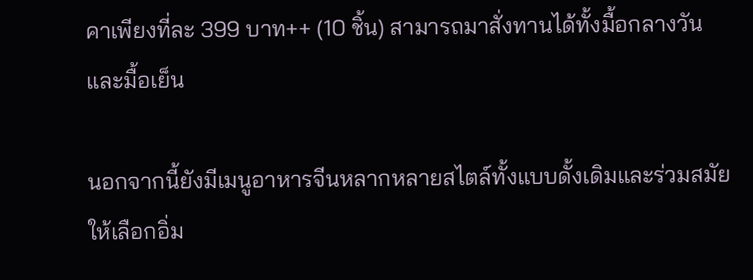คาเพียงที่ละ 399 บาท++ (10 ชิ้น) สามารถมาสั่งทานได้ทั้งมื้อกลางวันและมื้อเย็น

นอกจากนี้ยังมีเมนูอาหารจีนหลากหลายสไตล์ทั้งแบบดั้งเดิมและร่วมสมัยให้เลือกอิ่ม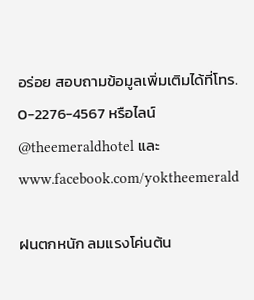อร่อย สอบถามข้อมูลเพิ่มเติมได้ที่โทร. 0-2276-4567 หรือไลน์ @theemeraldhotel และ www.facebook.com/yoktheemerald

ฝนตกหนัก ลมแรงโค่นต้น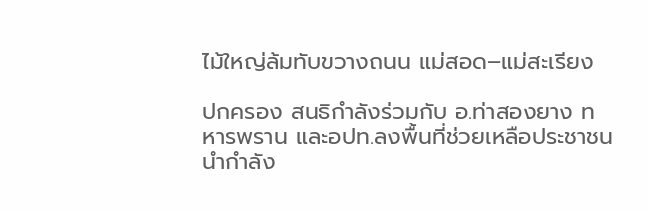ไม้ใหญ่ล้มทับขวางถนน แม่สอด–แม่สะเรียง

ปกครอง สนธิกำลังร่วมกับ อ.ท่าสองยาง ทหารพราน และอปท.ลงพื้นที่ช่วยเหลือประชาชน นำกำลัง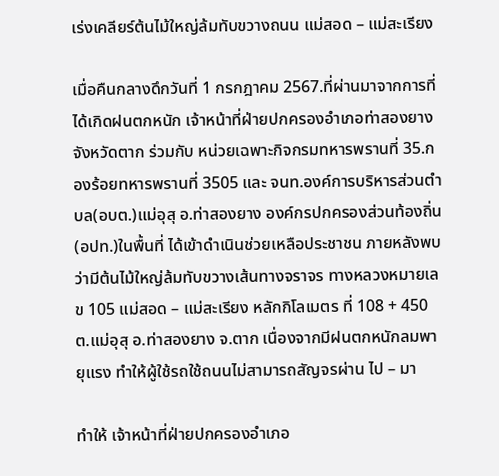เร่งเคลียร์ต้นไม้ใหญ่ล้มทับขวางถนน แม่สอด – แม่สะเรียง

เมื่อคืนกลางดึกวันที่ 1 กรกฎาคม 2567.ที่ผ่านมาจากการที่ได้เกิดฝนตกหนัก เจ้าหน้าที่ฝ่ายปกครองอำเภอท่าสองยาง จังหวัดตาก ร่วมกับ หน่วยเฉพาะกิจกรมทหารพรานที่ 35.กองร้อยทหารพรานที่ 3505 และ จนท.องค์การบริหารส่วนตำบล(อบต.)แม่อุสุ อ.ท่าสองยาง องค์กรปกครองส่วนท้องถิ่น(อปท.)ในพื้นที่ ได้เข้าดำเนินช่วยเหลือประชาชน ภายหลังพบว่ามีต้นไม้ใหญ่ล้มทับขวางเส้นทางจราจร ทางหลวงหมายเลข 105 แม่สอด – แม่สะเรียง หลักกิโลเมตร ที่ 108 + 450 ต.แม่อุสุ อ.ท่าสองยาง จ.ตาก เนื่องจากมีฝนตกหนักลมพายุแรง ทำให้ผู้ใช้รถใช้ถนนไม่สามารถสัญจรผ่าน ไป – มา

ทำให้ เจ้าหน้าที่ฝ่ายปกครองอำเภอ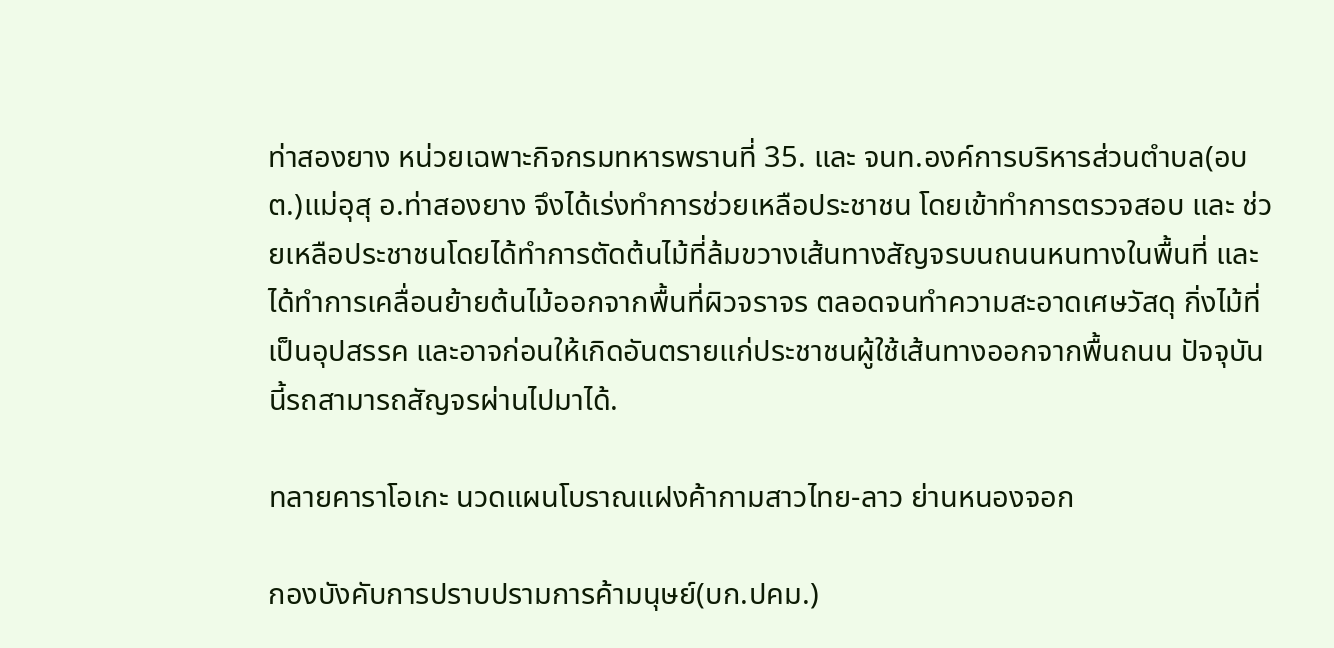ท่าสองยาง หน่วยเฉพาะกิจกรมทหารพรานที่ 35. และ จนท.องค์การบริหารส่วนตำบล(อบต.)แม่อุสุ อ.ท่าสองยาง จึงได้เร่งทำการช่วยเหลือประชาชน โดยเข้าทำการตรวจสอบ และ ช่วยเหลือประชาชนโดยได้ทำการตัดต้นไม้ที่ล้มขวางเส้นทางสัญจรบนถนนหนทางในพื้นที่ และได้ทำการเคลื่อนย้ายต้นไม้ออกจากพื้นที่ผิวจราจร ตลอดจนทำความสะอาดเศษวัสดุ กิ่งไม้ที่เป็นอุปสรรค และอาจก่อนให้เกิดอันตรายแก่ประชาชนผู้ใช้เส้นทางออกจากพื้นถนน ปัจจุบันนี้รถสามารถสัญจรผ่านไปมาได้.

ทลายคาราโอเกะ นวดแผนโบราณแฝงค้ากามสาวไทย-ลาว ย่านหนองจอก

กองบังคับการปราบปรามการค้ามนุษย์(บก.ปคม.)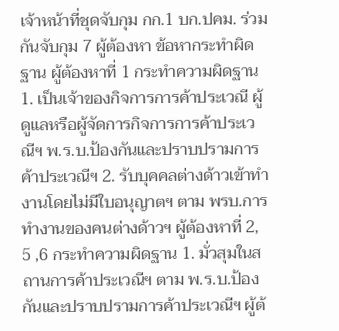เจ้าหน้าที่ชุดจับกุม กก.1 บก.ปคม. ร่วมกันจับกุม 7 ผู้ต้องหา ข้อหากระทำผิดฐาน ผู้ต้องหาที่ 1 กระทำความผิดฐาน 1. เป็นเจ้าของกิจการการค้าประเวณี ผู้ดูแลหรือผู้จัดการกิจการการค้าประเวณีฯ พ.ร.บ.ป้องกันและปราบปรามการค้าประเวณีฯ 2. รับบุคคลต่างด้าวเข้าทำงานโดยไม่มีใบอนุญาตฯ ตาม พรบ.การทำงานของคนต่างด้าวฯ ผู้ต้องหาที่ 2, 5 ,6 กระทำความผิดฐาน 1. มั่วสุมในสถานการค้าประเวณีฯ ตาม พ.ร.บ.ป้องกันและปราบปรามการค้าประเวณีฯ ผู้ต้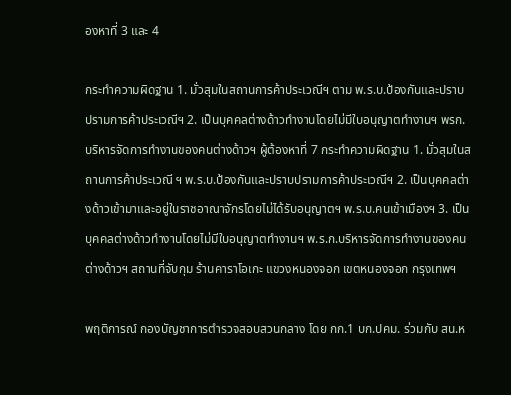องหาที่ 3 และ 4

กระทำความผิดฐาน 1. มั่วสุมในสถานการค้าประเวณีฯ ตาม พ.ร.บ.ป้องกันและปราบปรามการค้าประเวณีฯ 2. เป็นบุคคลต่างด้าวทำงานโดยไม่มีใบอนุญาตทำงานฯ พรก.บริหารจัดการทำงานของคนต่างด้าวฯ ผู้ต้องหาที่ 7 กระทำความผิดฐาน 1. มั่วสุมในสถานการค้าประเวณี ฯ พ.ร.บ.ป้องกันและปราบปรามการค้าประเวณีฯ 2. เป็นบุคคลต่างด้าวเข้ามาและอยู่ในราชอาณาจักรโดยไม่ได้รับอนุญาตฯ พ.ร.บ.คนเข้าเมืองฯ 3. เป็นบุคคลต่างด้าวทำงานโดยไม่มีใบอนุญาตทำงานฯ พ.ร.ก.บริหารจัดการทำงานของคนต่างด้าวฯ สถานที่จับกุม ร้านคาราโอเกะ แขวงหนองจอก เขตหนองจอก กรุงเทพฯ

พฤติการณ์ กองบัญชาการตำรวจสอบสวนกลาง โดย กก.1 บก.ปคม. ร่วมกับ สน.ห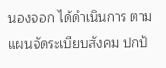นองจอก ได้ดำเนินการ ตามแผนจัดระเบียบสังคม ปกป้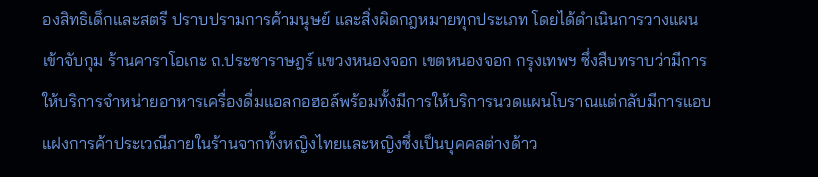องสิทธิเด็กและสตรี ปราบปรามการค้ามนุษย์ และสิ่งผิดกฎหมายทุกประเภท โดยได้ดำเนินการวางแผนเข้าจับกุม ร้านคาราโอเกะ ถ.ประชาราษฎร์ แขวงหนองจอก เขตหนองจอก กรุงเทพฯ ซึ่งสืบทราบว่ามีการให้บริการจำหน่ายอาหารเครื่องดื่มแอลกอฮอล์พร้อมทั้งมีการให้บริการนวดแผนโบราณแต่กลับมีการแอบแฝงการค้าประเวณีภายในร้านจากทั้งหญิงไทยและหญิงซึ่งเป็นบุคคลต่างด้าว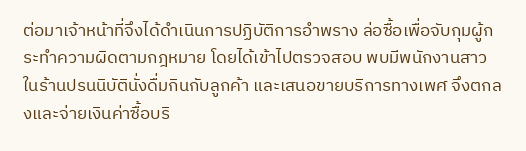ต่อมาเจ้าหน้าที่จึงได้ดำเนินการปฏิบัติการอำพราง ล่อซื้อเพื่อจับกุมผู้กระทำความผิดตามกฎหมาย โดยได้เข้าไปตรวจสอบ พบมีพนักงานสาวในร้านปรนนิบัตินั่งดื่มกินกับลูกค้า และเสนอขายบริการทางเพศ จึงตกลงและจ่ายเงินค่าซื้อบริ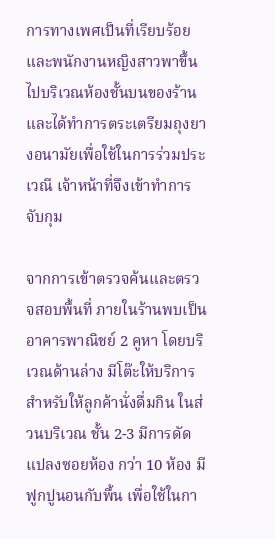การทางเพศเป็นที่เรียบร้อย และพนักงานหญิงสาวพาขึ้นไปบริเวณห้องชั้นบนของร้าน และได้ทำการตระเตรียมถุงยางอนามัยเพื่อใช้ในการร่วมประเวณี เจ้าหน้าที่จึงเข้าทำการจับกุม

จากการเข้าตรวจค้นและตรวจสอบพื้นที่ ภายในร้านพบเป็นอาคารพาณิชย์ 2 คูหา โดยบริเวณด้านล่าง มีโต๊ะให้บริการสำหรับให้ลูกค้านั่งดื่มกิน ในส่วนบริเวณ ชั้น 2-3 มีการดัดแปลงซอยห้อง กว่า 10 ห้อง มีฟูกปูนอนกับพื้น เพื่อใช้ในกา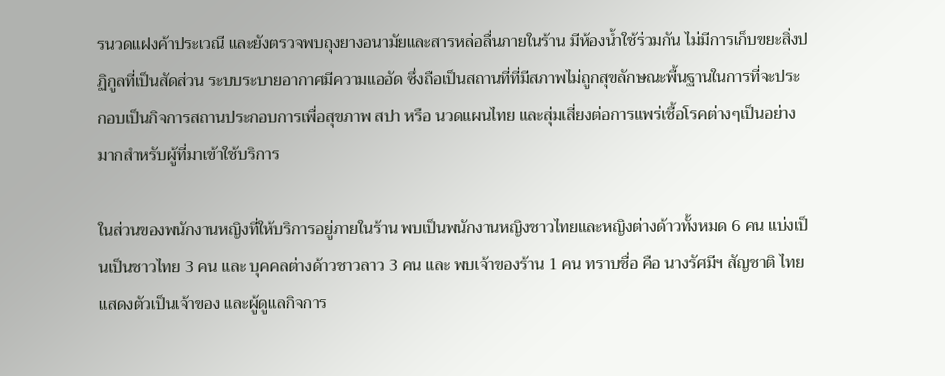รนวดแฝงค้าประเวณี และยังตรวจพบถุงยางอนามัยและสารหล่อลื่นภายในร้าน มีห้องน้ำใช้ร่วมกัน ไม่มีการเก็บขยะสิ่งปฏิกูลที่เป็นสัดส่วน ระบบระบายอากาศมีความแออัด ซึ่งถือเป็นสถานที่ที่มีสภาพไม่ถูกสุขลักษณะพื้นฐานในการที่จะประกอบเป็นกิจการสถานประกอบการเพื่อสุขภาพ สปา หรือ นวดแผนไทย และสุ่มเสี่ยงต่อการแพร่เชื้อโรคต่างๆเป็นอย่างมากสำหรับผู้ที่มาเข้าใช้บริการ

ในส่วนของพนักงานหญิงที่ให้บริการอยู่ภายในร้าน พบเป็นพนักงานหญิงชาวไทยและหญิงต่างด้าวทั้งหมด 6 คน แบ่งเป็นเป็นชาวไทย 3 คน และ บุคคลต่างด้าวชาวลาว 3 คน และ พบเจ้าของร้าน 1 คน ทราบชื่อ คือ นางรัศมีฯ สัญชาติ ไทย แสดงตัวเป็นเจ้าของ และผู้ดูแลกิจการ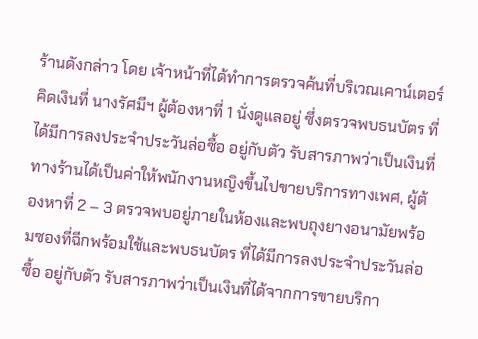ร้านดังกล่าว โดย เจ้าหน้าที่ได้ทำการตรวจค้นที่บริเวณเคาน์เตอร์คิดเงินที่ นางรัศมีฯ ผู้ต้องหาที่ 1 นั่งดูแลอยู่ ซึ่งตรวจพบธนบัตร ที่ได้มีการลงประจำประวันล่อซื้อ อยู่กับตัว รับสารภาพว่าเป็นเงินที่ทางร้านได้เป็นค่าให้พนักงานหญิงขึ้นไปขายบริการทางเพศ, ผู้ต้องหาที่ 2 – 3 ตรวจพบอยู่ภายในห้องและพบถุงยางอนามัยพร้อมซองที่ฉีกพร้อมใช้และพบธนบัตร ที่ได้มีการลงประจำประวันล่อซื้อ อยู่กับตัว รับสารภาพว่าเป็นเงินที่ได้จากการขายบริกา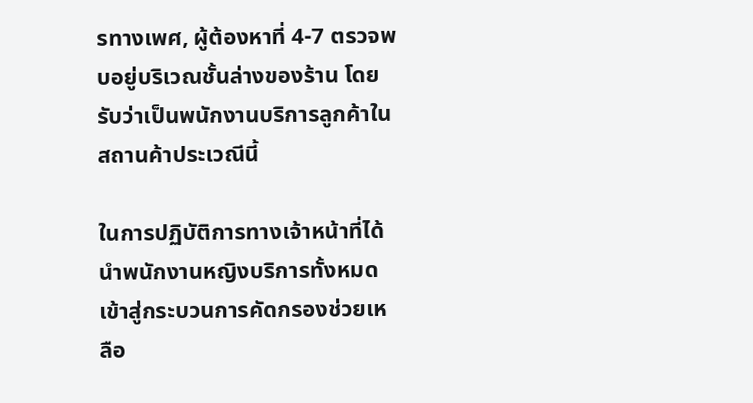รทางเพศ, ผู้ต้องหาที่ 4-7 ตรวจพบอยู่บริเวณชั้นล่างของร้าน โดยรับว่าเป็นพนักงานบริการลูกค้าในสถานค้าประเวณีนี้

ในการปฏิบัติการทางเจ้าหน้าที่ได้นำพนักงานหญิงบริการทั้งหมดเข้าสู่กระบวนการคัดกรองช่วยเหลือ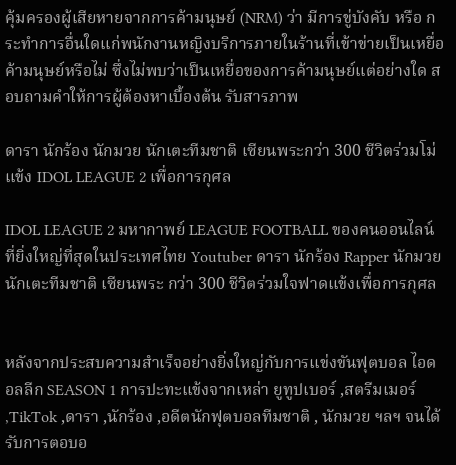คุ้มครองผู้เสียหายจากการค้ามนุษย์ (NRM) ว่า มีการขู่บังคับ หรือ กระทำการอื่นใดแก่พนักงานหญิงบริการภายในร้านที่เข้าข่ายเป็นเหยื่อค้ามนุษย์หรือไม่ ซึ่งไม่พบว่าเป็นเหยื่อของการค้ามนุษย์แต่อย่างใด สอบถามคำให้การผู้ต้องหาเบื้องต้น รับสารภาพ

ดารา นักร้อง นักมวย นักเตะทีมชาติ เซียนพระกว่า 300 ชีวิตร่วมโม่แข้ง IDOL LEAGUE 2 เพื่อการกุศล

IDOL LEAGUE 2 มหากาพย์ LEAGUE FOOTBALL ของคนออนไลน์ ที่ยิ่งใหญ่ที่สุดในประเทศไทย Youtuber ดารา นักร้อง Rapper นักมวย นักเตะทีมชาติ เซียนพระ กว่า 300 ชีวิตร่วมใจฟาดแข้งเพื่อการกุศล


หลังจากประสบความสำเร็จอย่างยิ่งใหญ่กับการแข่งขันฟุตบอล ไอดอลลีก SEASON 1 การปะทะแข้งจากเหล่า ยูทูปเบอร์ ,สตรีมเมอร์ ,TikTok ,ดารา ,นักร้อง ,อดีตนักฟุตบอลทีมชาติ , นักมวย ฯลฯ จนได้รับการตอบอ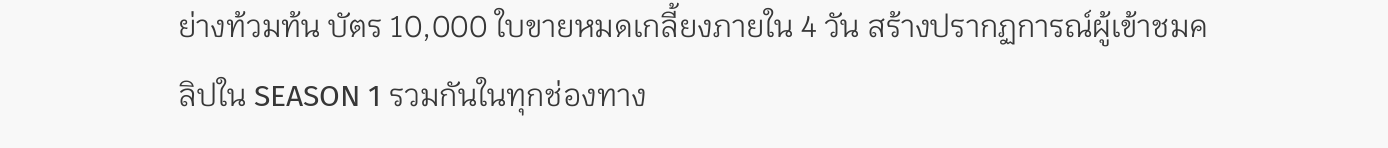ย่างท้วมท้น บัตร 10,000 ใบขายหมดเกลี้ยงภายใน 4 วัน สร้างปรากฏการณ์ผู้เข้าชมคลิปใน SEASON 1 รวมกันในทุกช่องทาง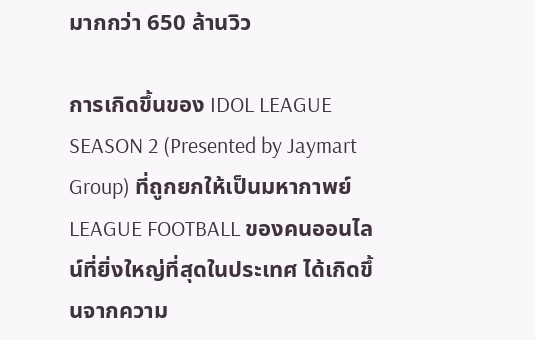มากกว่า 650 ล้านวิว

การเกิดขึ้นของ IDOL LEAGUE SEASON 2 (Presented by Jaymart Group) ที่ถูกยกให้เป็นมหากาพย์ LEAGUE FOOTBALL ของคนออนไลน์ที่ยิ่งใหญ่ที่สุดในประเทศ ได้เกิดขึ้นจากความ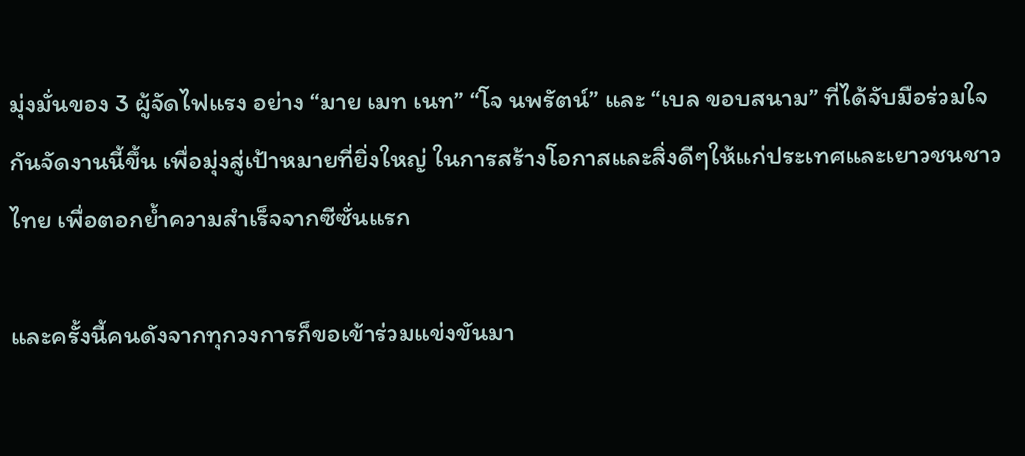มุ่งมั่นของ 3 ผู้จัดไฟแรง อย่าง “มาย เมท เนท” “โจ นพรัตน์” และ “เบล ขอบสนาม” ที่ได้จับมือร่วมใจกันจัดงานนี้ขึ้น เพื่อมุ่งสู่เป้าหมายที่ยิ่งใหญ่ ในการสร้างโอกาสและสิ่งดีๆให้แก่ประเทศและเยาวชนชาวไทย เพื่อตอกย้ำความสำเร็จจากซีซั่นแรก

และครั้งนี้คนดังจากทุกวงการก็ขอเข้าร่วมแข่งขันมา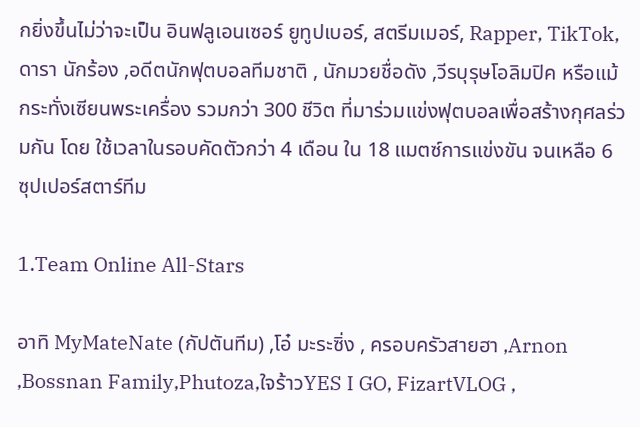กยิ่งขึ้นไม่ว่าจะเป็น อินฟลูเอนเซอร์ ยูทูปเบอร์, สตรีมเมอร์, Rapper, TikTok, ดารา นักร้อง ,อดีตนักฟุตบอลทีมชาติ , นักมวยชื่อดัง ,วีรบุรุษโอลิมปิค หรือแม้กระทั่งเซียนพระเครื่อง รวมกว่า 300 ชีวิต ที่มาร่วมแข่งฟุตบอลเพื่อสร้างกุศลร่วมกัน โดย ใช้เวลาในรอบคัดตัวกว่า 4 เดือน ใน 18 แมตซ์การแข่งขัน จนเหลือ 6 ซุปเปอร์สตาร์ทีม

1.Team Online All-Stars

อาทิ MyMateNate (กัปตันทีม) ,โอ๋ มะระซิ่ง , ครอบครัวสายฮา ,Arnon ,Bossnan Family,Phutoza,ใจร้าวYES I GO, FizartVLOG ,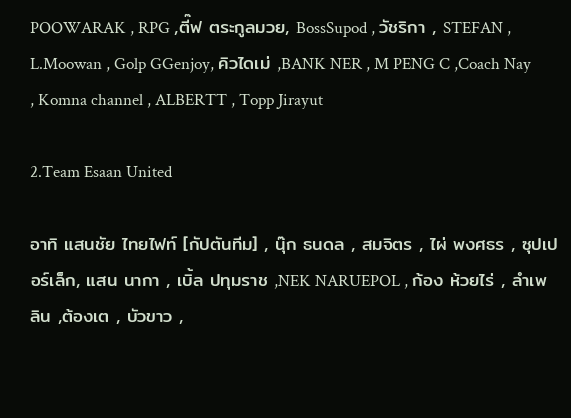POOWARAK , RPG ,ตี๊ฟ ตระกูลมวย, BossSupod , วัชริกา , STEFAN , L.Moowan , Golp GGenjoy, คิวไดเม่ ,BANK NER , M PENG C ,Coach Nay , Komna channel , ALBERTT , Topp Jirayut

2.Team Esaan United

อาทิ แสนชัย ไทยไฟท์ [กัปตันทีม] , นุ๊ก ธนดล , สมจิตร , ไผ่ พงศธร , ซุปเปอร์เล็ก, แสน นากา , เบิ้ล ปทุมราช ,NEK NARUEPOL , ก้อง ห้วยไร่ , ลำเพลิน ,ต้องเต , บัวขาว ,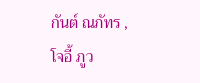กันต์ ณภัทร , โจอี้ ภูว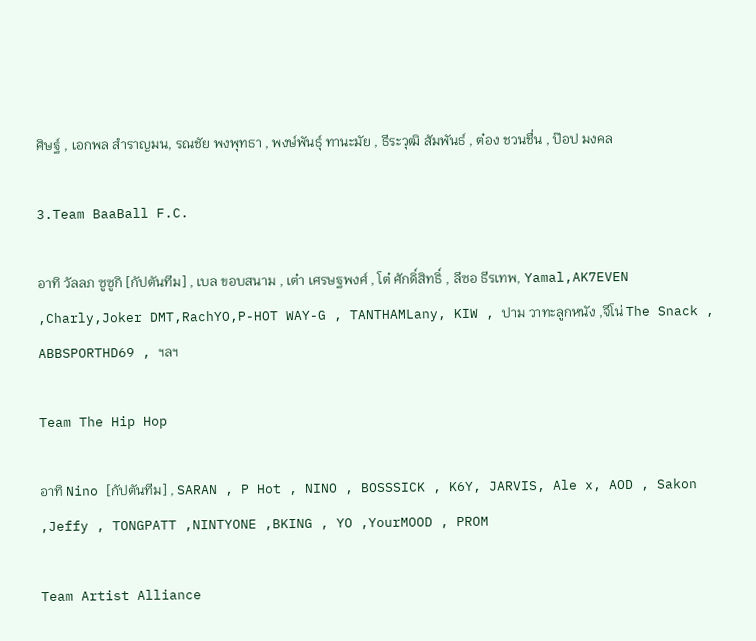ศิษฐ์ , เอกพล สำราญมน, รณชัย พงพุทธา , พงษ์พันธุ์ ทานะมัย , ธีระวุฒิ สัมพันธ์ , ต๋อง ชวนชื่น , ป๊อป มงคล

3.Team BaaBall F.C.

อาทิ วัลลภ ซูซูกิ [กัปตันทีม] , เบล ขอบสนาม , เต๋า เศรษฐพงศ์ , โต๋ ศักดิ์สิทธิ์ , ลีซอ ธีรเทพ, Yamal,AK7EVEN ,Charly,Joker DMT,RachYO,P-HOT WAY-G , TANTHAMLany, KIW , ปาม วาทะลูกหนัง ,จีโน่ The Snack , ABBSPORTHD69 , ฯลฯ

Team The Hip Hop

อาทิ Nino [กัปตันทีม] , SARAN , P Hot , NINO , BOSSSICK , K6Y, JARVIS, Ale x, AOD , Sakon ,Jeffy , TONGPATT ,NINTYONE ,BKING , YO ,YourMOOD , PROM

Team Artist Alliance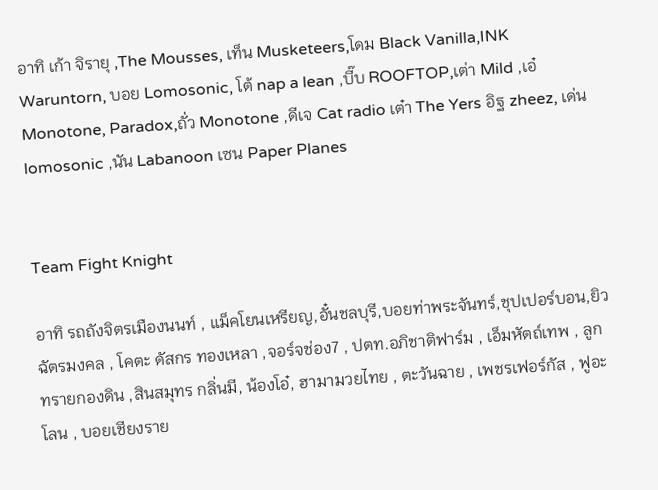อาทิ เก้า จิรายุ ,The Mousses, เท็น Musketeers,โดม Black Vanilla,INK Waruntorn, บอย Lomosonic, โต้ nap a lean ,บี๊บ ROOFTOP,เต่า Mild ,เอ๋ Monotone, Paradox,ถั่ว Monotone ,ดีเจ Cat radio เต๋า The Yers อิฐ zheez, เด่น lomosonic ,นัน Labanoon เซน Paper Planes


Team Fight Knight

อาทิ รถถังจิตรเมืองนนท์ , แม็คโยนเหรียญ,อั๋นชลบุรี,บอยท่าพระจันทร์,ชุปเปอร์บอน,ยิว ฉัตรมงคล , โคตะ ดัสกร ทองเหลา ,จอร์จช่อง7 , ปตท.อภิชาติฟาร์ม , เอ็มหัตถ์เทพ , ลูกทรายกองดิน ,สินสมุทร กลิ่นมี, น้องโอ๋, ฮามามวยไทย , ตะวันฉาย , เพชรเฟอร์กัส , ฟูอะโลน , บอยเชียงราย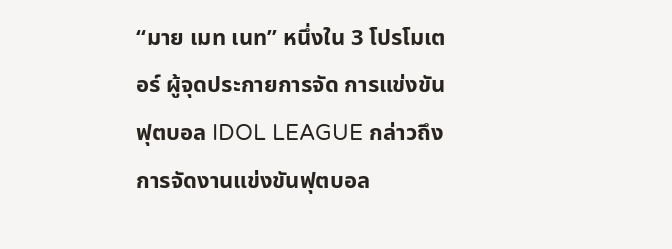“มาย เมท เนท” หนึ่งใน 3 โปรโมเตอร์ ผู้จุดประกายการจัด การแข่งขันฟุตบอล IDOL LEAGUE กล่าวถึงการจัดงานแข่งขันฟุตบอล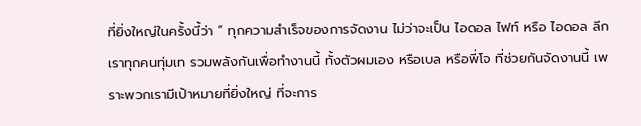ที่ยิ่งใหญ่ในครั้งนี้ว่า “ ทุกความสำเร็จของการจัดงาน ไม่ว่าจะเป็น ไอดอล ไฟท์ หรือ ไอดอล ลีก เราทุกคนทุ่มเท รวมพลังกันเพื่อทำงานนี้ ทั้งตัวผมเอง หรือเบล หรือพี่โจ ที่ช่วยกันจัดงานนี้ เพราะพวกเรามีเป้าหมายที่ยิ่งใหญ่ ที่จะการ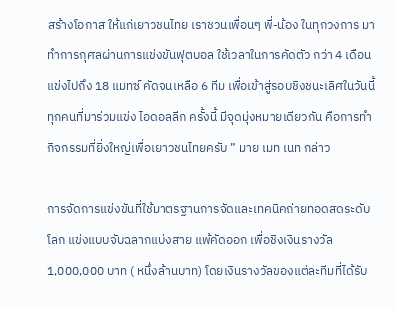สร้างโอกาส ให้แก่เยาวชนไทย เราชวนเพื่อนๆ พี่-น้อง ในทุกวงการ มาทำการกุศลผ่านการแข่งขันฟุตบอล ใช้เวลาในการคัดตัว กว่า 4 เดือน แข่งไปถึง 18 แมทซ์ คัดจนเหลือ 6 ทีม เพื่อเข้าสู่รอบชิงชนะเลิศในวันนี้ ทุกคนที่มาร่วมแข่ง ไอดอลลีก ครั้งนี้ มีจุดมุ่งหมายเดียวกัน คือการทำกิจกรรมที่ยิ่งใหญ่เพื่อเยาวชนไทยครับ ” มาย เมท เนท กล่าว

การจัดการแข่งขันที่ใช้มาตรฐานการจัดและเทคนิคถ่ายทอดสดระดับโลก แข่งแบบจับฉลากแบ่งสาย แพ้คัดออก เพื่อชิงเงินรางวัล 1,000,000 บาท ( หนึ่งล้านบาท) โดยเงินรางวัลของแต่ละทีมที่ได้รับ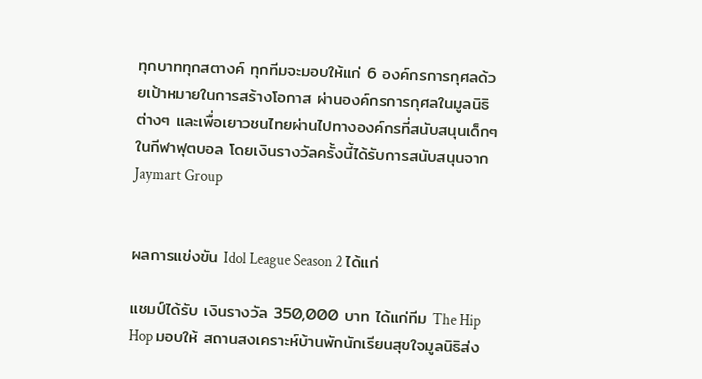ทุกบาททุกสตางค์ ทุกทีมจะมอบให้แก่ 6 องค์กรการกุศลด้วยเป้าหมายในการสร้างโอกาส ผ่านองค์กรการกุศลในมูลนิธิต่างๆ และเพื่อเยาวชนไทยผ่านไปทางองค์กรที่สนับสนุนเด็กๆในกีฬาฟุตบอล โดยเงินรางวัลครั้งนี้ได้รับการสนับสนุนจาก Jaymart Group


ผลการแข่งขัน Idol League Season 2 ได้แก่

แชมป์ได้รับ เงินรางวัล 350,000 บาท ได้แก่ทีม The Hip Hop มอบให้ สถานสงเคราะห์บ้านพักนักเรียนสุขใจมูลนิธิส่ง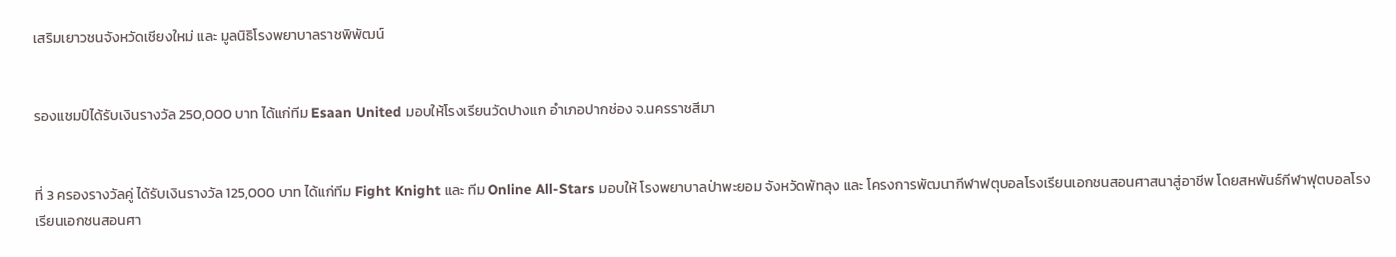เสริมเยาวชนจังหวัดเชียงใหม่ และ มูลนิธิโรงพยาบาลราชพิพัฒน์


รองแชมป์ได้รับเงินรางวัล 250,000 บาท ได้แก่ทีม Esaan United มอบให้โรงเรียนวัดปางแก อำเภอปากช่อง จ.นครราชสีมา


ที่ 3 ครองรางวัลคู่ ได้รับเงินรางวัล 125,000 บาท ได้แก่ทีม Fight Knight และ ทีม Online All-Stars มอบให้ โรงพยาบาลป่าพะยอม จังหวัดพัทลุง และ โครงการพัฒนากีฬาฟตุบอลโรงเรียนเอกชนสอนศาสนาสู่อาชีพ โดยสหพันธ์กีฬาฟุตบอลโรงเรียนเอกชนสอนศา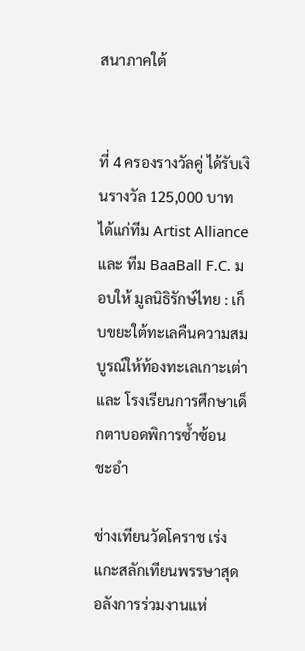สนาภาคใต้


ที่ 4 ครองรางวัลคู่ ได้รับเงินรางวัล 125,000 บาท ได้แก่ทีม Artist Alliance และ ทีม BaaBall F.C. มอบให้ มูลนิธิรักษ์ไทย : เก็บขยะใต้ทะเลคืนความสมบูรณ์ให้ท้องทะเลเกาะเต่า และ โรงเรียนการศึกษาเด็กตาบอดพิการซ้ำซ้อน ชะอำ

ช่างเทียนวัดโคราช เร่งแกะสลักเทียนพรรษาสุดอลังการร่วมงานแห่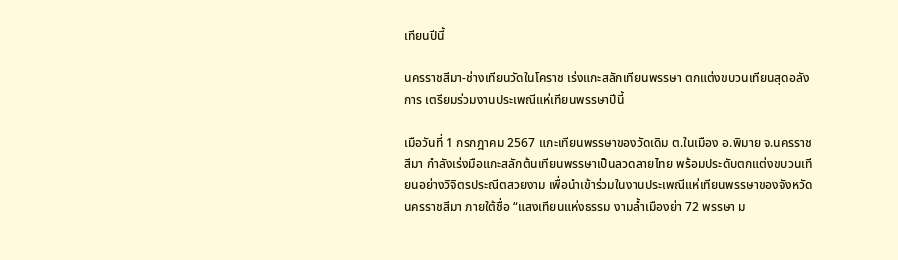เทียนปีนี้

นครราชสีมา-ช่างเทียนวัดในโคราช เร่งแกะสลักเทียนพรรษา ตกแต่งขบวนเทียนสุดอลังการ เตรียมร่วมงานประเพณีแห่เทียนพรรษาปีนี้

เมือวันที่ 1 กรกฎาคม 2567 แกะเทียนพรรษาของวัดเดิม ต.ในเมือง อ.พิมาย จ.นครราชสีมา กำลังเร่งมือแกะสลักต้นเทียนพรรษาเป็นลวดลายไทย พร้อมประดับตกแต่งขบวนเทียนอย่างวิจิตรประณีตสวยงาม เพื่อนำเข้าร่วมในงานประเพณีแห่เทียนพรรษาของจังหวัดนครราชสีมา ภายใต้ชื่อ “แสงเทียนแห่งธรรม งามล้ำเมืองย่า 72 พรรษา ม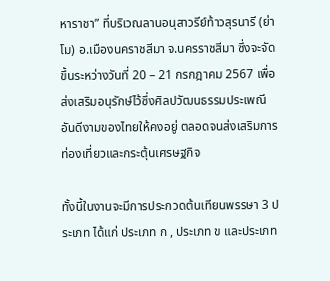หาราชา” ที่บริเวณลานอนุสาวรีย์ท้าวสุรนารี (ย่าโม) อ.เมืองนคราชสีมา จ.นครราชสีมา ซึ่งจะจัดขึ้นระหว่างวันที่ 20 – 21 กรกฎาคม 2567 เพื่อส่งเสริมอนุรักษ์ไว้ซึ่งศิลปวัฒนธรรมประเพณีอันดีงามของไทยให้คงอยู่ ตลอดจนส่งเสริมการท่องเที่ยวและกระตุ้นเศรษฐกิจ

ทั้งนี้ในงานจะมีการประกวดต้นเทียนพรรษา 3 ประเภท ได้แก่ ประเภท ก , ประเภท ข และประเภท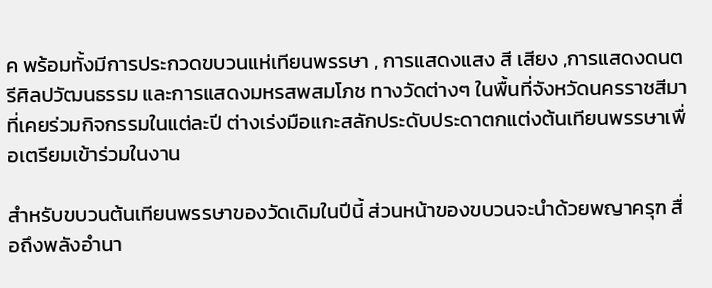ค พร้อมทั้งมีการประกวดขบวนแห่เทียนพรรษา , การแสดงแสง สี เสียง ,การแสดงดนตรีศิลปวัฒนธรรม และการแสดงมหรสพสมโภช ทางวัดต่างๆ ในพื้นที่จังหวัดนครราชสีมา ที่เคยร่วมกิจกรรมในแต่ละปี ต่างเร่งมือแกะสลักประดับประดาตกแต่งต้นเทียนพรรษาเพื่อเตรียมเข้าร่วมในงาน

สำหรับขบวนต้นเทียนพรรษาของวัดเดิมในปีนี้ ส่วนหน้าของขบวนจะนำด้วยพญาครุฑ สื่อถึงพลังอำนา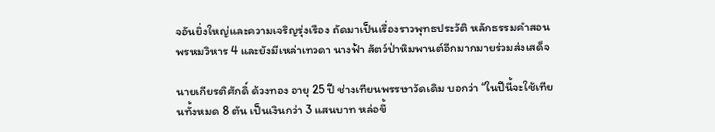จอันยิ่งใหญ่และความเจริญรุ่งเรือง ถัดมาเป็นเรื่องราวพุทธประวัติ หลักธรรมคำสอนพรหมวิหาร 4 และยังมีเหล่าเทวดา นางฟ้า สัตว์ป่าหิมพานต์อีกมากมายร่วมส่งเสด็จ

นายเกียรติศักดิ์ ด้วงทอง อายุ 25 ปี ช่างเทียนพรรษาวัดเดิม บอกว่า “ในปีนี้จะใช้เทียนทั้งหมด 8 ตัน เป็นเงินกว่า 3 แสนบาท หล่อขึ้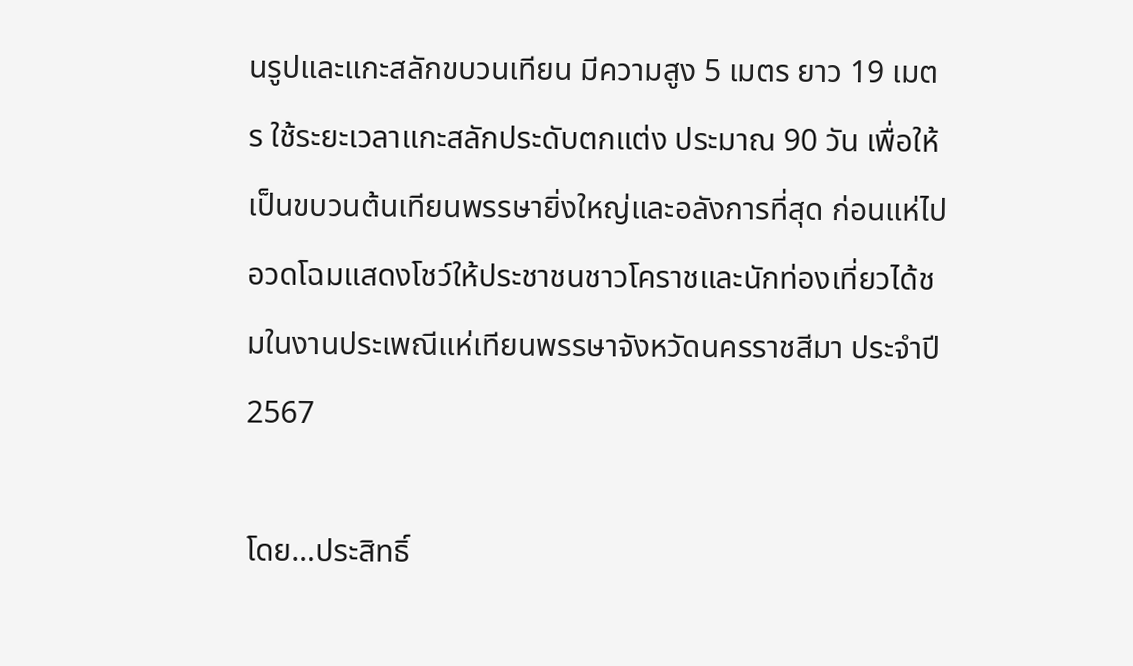นรูปและแกะสลักขบวนเทียน มีความสูง 5 เมตร ยาว 19 เมตร ใช้ระยะเวลาแกะสลักประดับตกแต่ง ประมาณ 90 วัน เพื่อให้เป็นขบวนต้นเทียนพรรษายิ่งใหญ่และอลังการที่สุด ก่อนแห่ไปอวดโฉมแสดงโชว์ให้ประชาชนชาวโคราชและนักท่องเที่ยวได้ชมในงานประเพณีแห่เทียนพรรษาจังหวัดนครราชสีมา ประจำปี 2567

โดย…ประสิทธิ์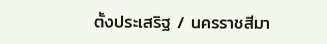ตั้งประเสริฐ / นครราชสีมา